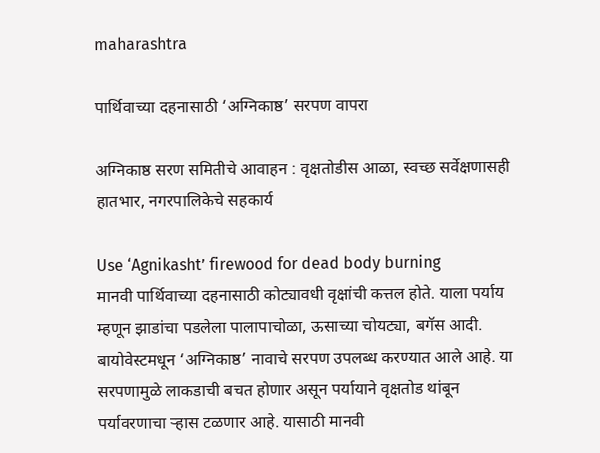maharashtra

पार्थिवाच्या दहनासाठी ‘अग्निकाष्ठ’ सरपण वापरा

अग्निकाष्ठ सरण समितीचे आवाहन : वृक्षतोडीस आळा, स्वच्छ सर्वेक्षणासही हातभार, नगरपालिकेचे सहकार्य

Use ‘Agnikasht’ firewood for dead body burning
मानवी पार्थिवाच्या दहनासाठी कोट्यावधी वृक्षांची कत्तल होते. याला पर्याय म्हणून झाडांचा पडलेला पालापाचोळा, ऊसाच्या चोयट्या, बगॅस आदी. बायोवेस्टमधून ‘अग्निकाष्ठ’ नावाचे सरपण उपलब्ध करण्यात आले आहे. या सरपणामुळे लाकडाची बचत होणार असून पर्यायाने वृक्षतोड थांबून पर्यावरणाचा र्‍हास टळणार आहे. यासाठी मानवी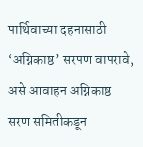पार्थिवाच्या दहनासाठी ‘अग्निकाष्ठ’ सरपण वापरावे, असे आवाहन अग्निकाष्ठ सरण समितीकडून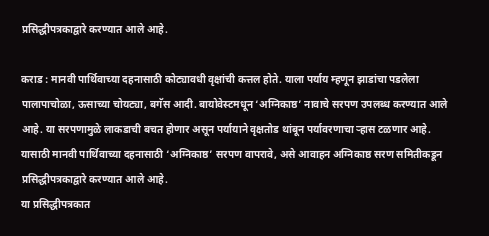प्रसिद्धीपत्रकाद्वारे करण्यात आले आहे.

कराड : मानवी पार्थिवाच्या दहनासाठी कोट्यावधी वृक्षांची कत्तल होते. याला पर्याय म्हणून झाडांचा पडलेला पालापाचोळा, ऊसाच्या चोयट्या, बगॅस आदी. बायोवेस्टमधून ‘अग्निकाष्ठ’ नावाचे सरपण उपलब्ध करण्यात आले आहे. या सरपणामुळे लाकडाची बचत होणार असून पर्यायाने वृक्षतोड थांबून पर्यावरणाचा र्‍हास टळणार आहे. यासाठी मानवी पार्थिवाच्या दहनासाठी ‘अग्निकाष्ठ’ सरपण वापरावे, असे आवाहन अग्निकाष्ठ सरण समितीकडून प्रसिद्धीपत्रकाद्वारे करण्यात आले आहे.
या प्रसिद्धीपत्रकात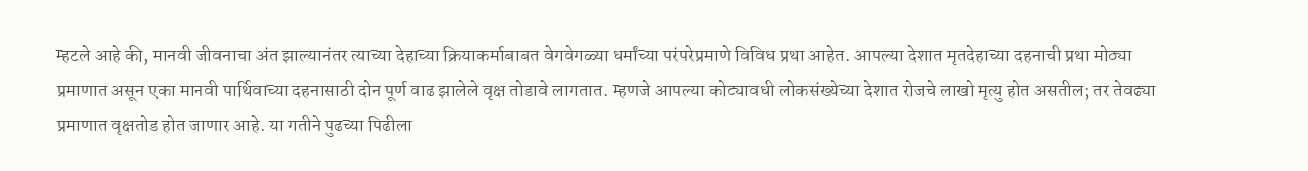म्हटले आहे की, मानवी जीवनाचा अंत झाल्यानंतर त्याच्या देहाच्या क्रियाकर्माबाबत वेगवेगळ्या धर्मांच्या परंपरेप्रमाणे विविध प्रथा आहेत. आपल्या देशात मृतदेहाच्या दहनाची प्रथा मोठ्या प्रमाणात असून एका मानवी पार्थिवाच्या दहनासाठी दोन पूर्ण वाढ झालेले वृक्ष तोडावे लागतात. म्हणजे आपल्या कोट्यावधी लोकसंख्येच्या देशात रोजचे लाखो मृत्यु होत असतील; तर तेवढ्या प्रमाणात वृक्षतोड होत जाणार आहे. या गतीने पुढच्या पिढीला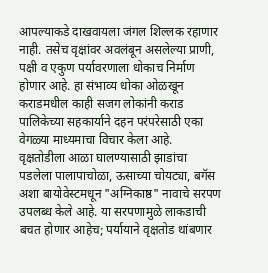आपल्याकडे दाखवायला जंगल शिल्लक रहाणार नाही. तसेच वृक्षांवर अवलंबून असलेल्या प्राणी, पक्षी व एकुण पर्यावरणाला धोकाच निर्माण होणार आहे. हा संभाव्य धोका ओळखून कराडमधील काही सजग लोकांनी कराड पालिकेच्या सहकार्याने दहन परंपरेसाठी एका वेगळ्या माध्यमाचा विचार केला आहे.
वृक्षतोडीला आळा घालण्यासाठी झाडांचा पडलेला पालापाचोळा, ऊसाच्या चोयट्या, बगॅस अशा बायोवेस्टमधून "अग्निकाष्ठ" नावाचे सरपण उपलब्ध केले आहे. या सरपणामुळे लाकडाची बचत होणार आहेच; पर्यायाने वृक्षतोड थांबणार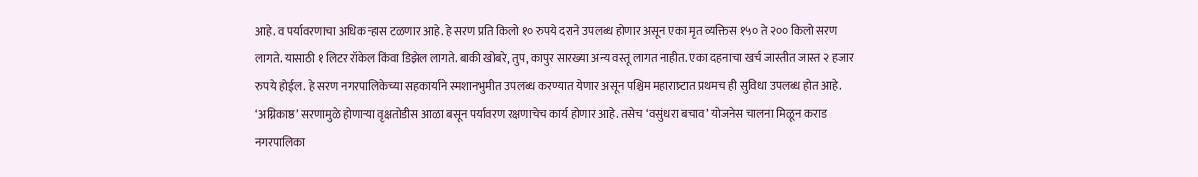आहे. व पर्यावरणाचा अधिक र्‍हास टळणार आहे. हे सरण प्रति किलो १० रुपये दराने उपलब्ध होणार असून एका मृत व्यक्तिस १५० ते २०० किलो सरण लागते. यासाठी १ लिटर रॉकेल किंवा डिझेल लागते. बाकी खोबरे, तुप, कापुर सारख्या अन्य वस्तू लागत नाहीत. एका दहनाचा खर्च जास्तीत जास्त २ हजार रुपये होईल. हे सरण नगरपालिकेच्या सहकार्याने स्मशानभुमीत उपलब्ध करण्यात येणार असून पश्चिम महाराष्र्टात प्रथमच ही सुविधा उपलब्ध होत आहे.
‘अग्निकाष्ठ’ सरणामुळे होणार्‍या वृक्षतोडीस आळा बसून पर्यावरण रक्षणाचेच कार्य होणार आहे. तसेच ‘वसुंधरा बचाव’ योजनेस चालना मिळून कराड नगरपालिका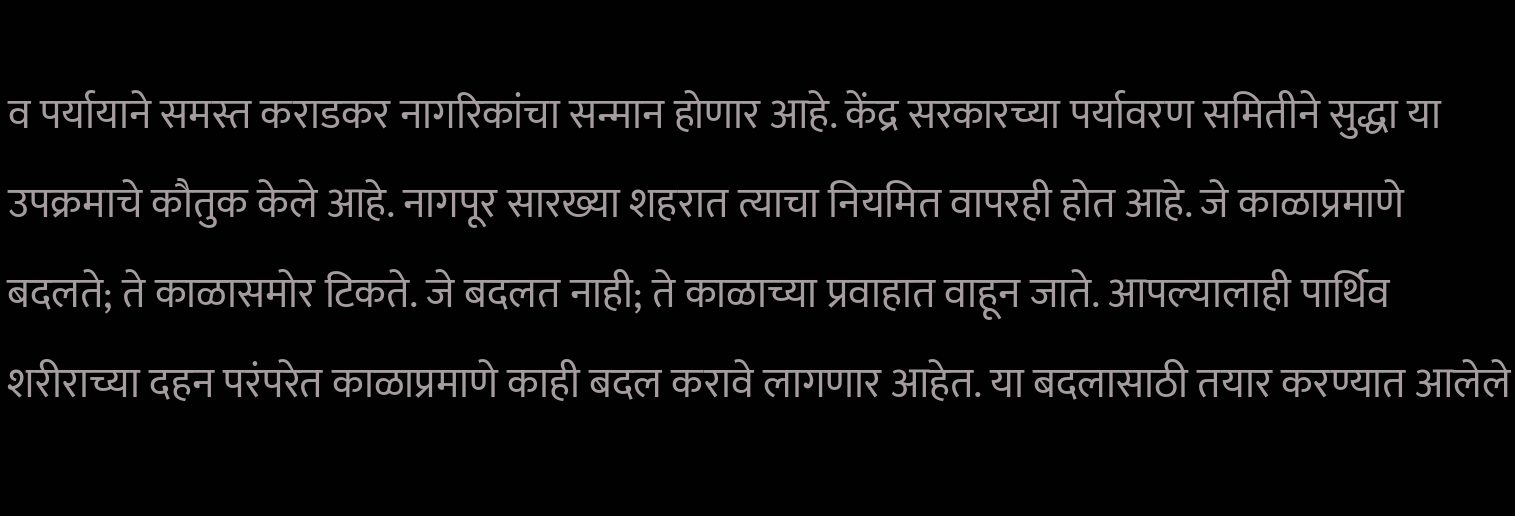व पर्यायाने समस्त कराडकर नागरिकांचा सन्मान होणार आहे. केंद्र सरकारच्या पर्यावरण समितीने सुद्धा या उपक्रमाचे कौतुक केले आहे. नागपूर सारख्या शहरात त्याचा नियमित वापरही होत आहे. जे काळाप्रमाणे बदलते; ते काळासमोर टिकते. जे बदलत नाही; ते काळाच्या प्रवाहात वाहून जाते. आपल्यालाही पार्थिव शरीराच्या दहन परंपरेत काळाप्रमाणे काही बदल करावे लागणार आहेत. या बदलासाठी तयार करण्यात आलेले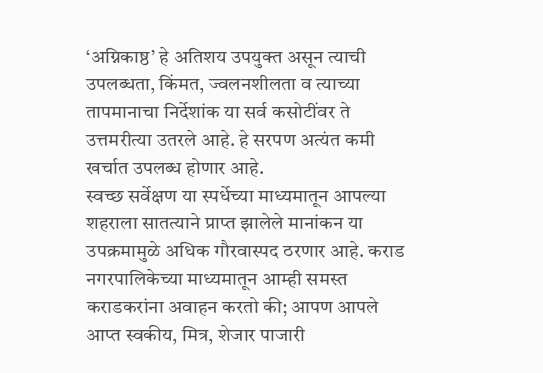‘अग्निकाष्ठ’ हे अतिशय उपयुक्त असून त्याची उपलब्धता, किंमत, ज्वलनशीलता व त्याच्या तापमानाचा निर्देशांक या सर्व कसोटींवर ते उत्तमरीत्या उतरले आहे. हे सरपण अत्यंत कमी खर्चात उपलब्ध होणार आहे.
स्वच्छ सर्वेक्षण या स्पर्धेच्या माध्यमातून आपल्या शहराला सातत्याने प्राप्त झालेले मानांकन या उपक्रमामुळे अधिक गौरवास्पद ठरणार आहे. कराड नगरपालिकेच्या माध्यमातून आम्ही समस्त कराडकरांना अवाहन करतो की; आपण आपले आप्त स्वकीय, मित्र, शेजार पाजारी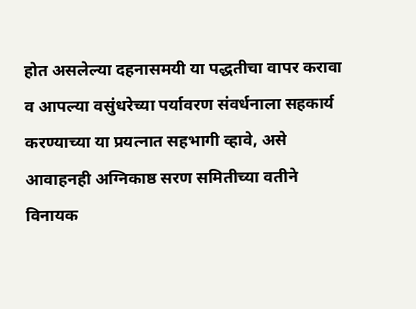होत असलेल्या दहनासमयी या पद्धतीचा वापर करावा व आपल्या वसुंधरेच्या पर्यावरण संवर्धनाला सहकार्य करण्याच्या या प्रयत्नात सहभागी व्हावे, असे आवाहनही अग्निकाष्ठ सरण समितीच्या वतीने विनायक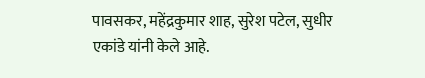पावसकर, महेंद्रकुमार शाह, सुरेश पटेल, सुधीर एकांडे यांनी केले आहे.